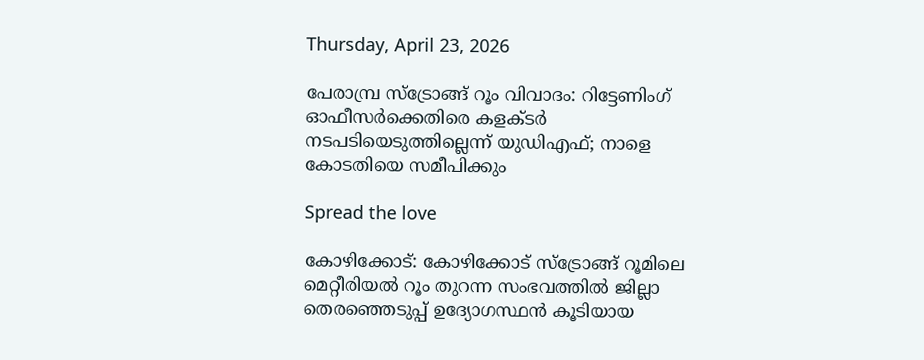Thursday, April 23, 2026

പേരാമ്പ്ര സ്ട്രോങ്ങ് റൂം വിവാദം: റിട്ടേണിംഗ് ഓഫീസര്‍ക്കെതിരെ കളക്ടര്‍ നടപടിയെടുത്തില്ലെന്ന് യുഡിഎഫ്; നാളെ കോടതിയെ സമീപിക്കും

Spread the love

കോഴിക്കോട്: കോഴിക്കോട് സ്ട്രോങ്ങ്‌ റൂമിലെ മെറ്റീരിയല്‍ റൂം തുറന്ന സംഭവത്തില്‍ ജില്ലാ തെരഞ്ഞെടുപ്പ് ഉദ്യോഗസ്ഥൻ കൂടിയായ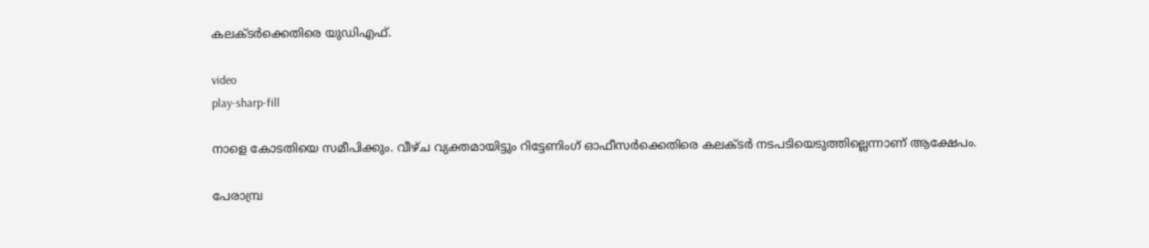കലക്ടർക്കെതിരെ യുഡിഎഫ്.

video
play-sharp-fill

നാളെ കോടതിയെ സമീപിക്കും. വീഴ്ച വ്യക്തമായിട്ടും റിട്ടേണിംഗ് ഓഫീസർക്കെതിരെ കലക്ടർ നടപടിയെടുത്തില്ലെന്നാണ് ആക്ഷേപം.

പേരാമ്പ്ര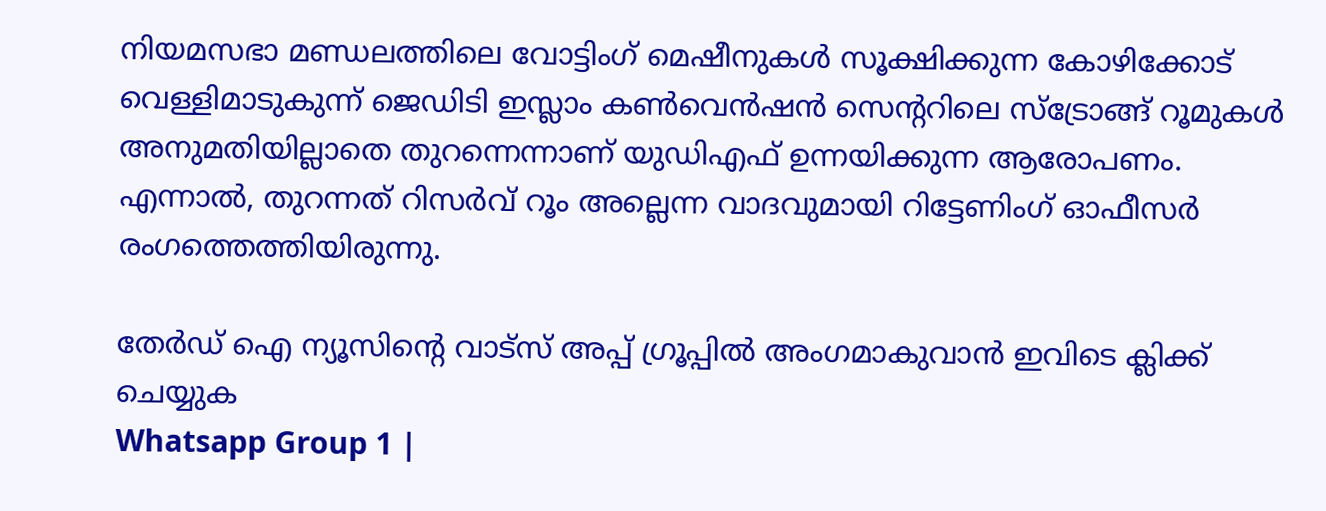നിയമസഭാ മണ്ഡലത്തിലെ വോട്ടിംഗ് മെഷീനുകള്‍ സൂക്ഷിക്കുന്ന കോഴിക്കോട് വെള്ളിമാടുകുന്ന് ജെഡിടി ഇസ്ലാം കണ്‍വെൻഷൻ സെന്‍ററിലെ സ്ട്രോങ്ങ് റൂമുകള്‍ അനുമതിയില്ലാതെ തുറന്നെന്നാണ് യുഡിഎഫ് ഉന്നയിക്കുന്ന ആരോപണം. എന്നാല്‍, തുറന്നത് റിസർവ് റൂം അല്ലെന്ന വാദവുമായി റിട്ടേണിംഗ് ഓഫീസര്‍ രംഗത്തെത്തിയിരുന്നു.

തേർഡ് ഐ ന്യൂസിന്റെ വാട്സ് അപ്പ് ഗ്രൂപ്പിൽ അംഗമാകുവാൻ ഇവിടെ ക്ലിക്ക് ചെയ്യുക
Whatsapp Group 1 |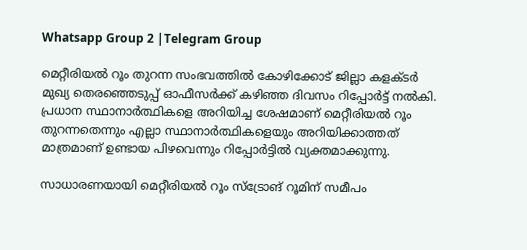Whatsapp Group 2 |Telegram Group

മെറ്റീരിയല്‍ റൂം തുറന്ന സംഭവത്തില്‍ കോഴിക്കോട് ജില്ലാ കളക്ടർ മുഖ്യ തെരഞ്ഞെടുപ്പ് ഓഫീസർക്ക് കഴിഞ്ഞ ദിവസം റിപ്പോർട്ട് നല്‍കി. പ്രധാന സ്ഥാനാർത്ഥികളെ അറിയിച്ച ശേഷമാണ് മെറ്റീരിയല്‍ റൂം തുറന്നതെന്നും എല്ലാ സ്ഥാനാർത്ഥികളെയും അറിയിക്കാത്തത് മാത്രമാണ് ഉണ്ടായ പിഴവെന്നും റിപ്പോർട്ടില്‍ വ്യക്തമാക്കുന്നു.

സാധാരണയായി മെറ്റീരിയല്‍ റൂം സ്‌ട്രോങ് റൂമിന് സമീപം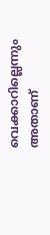വെക്കാറില്ലെന്നും അതാണ്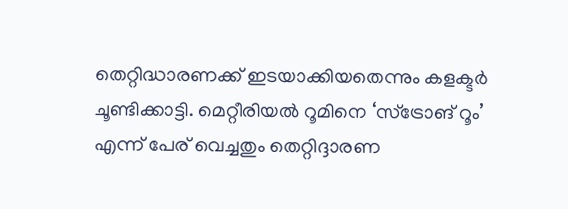തെറ്റിദ്ധാരണക്ക് ഇടയാക്കിയതെന്നും കളക്ടർ ചൂണ്ടിക്കാട്ടി. മെറ്റീരിയല്‍ റൂമിനെ ‘സ്‌ട്രോങ് റൂം’ എന്ന് പേര് വെച്ചതും തെറ്റിദ്ദാരണ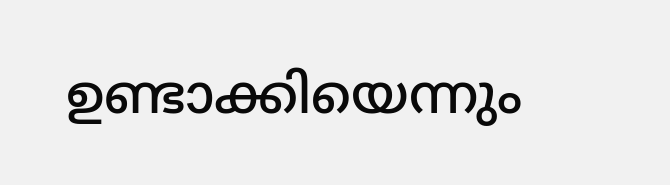ഉണ്ടാക്കിയെന്നും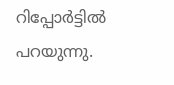റിപ്പോർട്ടില്‍ പറയുന്നു.